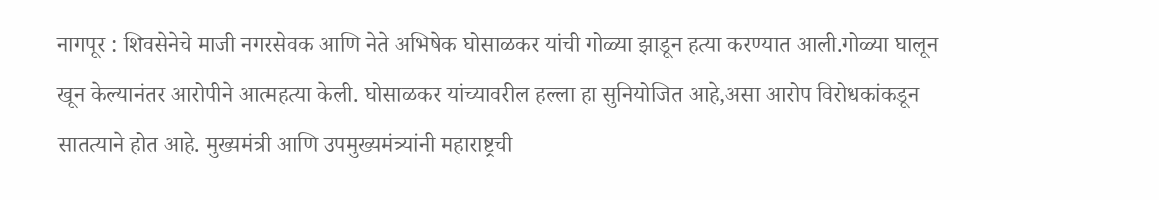नागपूर : शिवसेनेचे माजी नगरसेवक आणि नेते अभिषेक घोसाळकर यांची गोळ्या झाडून हत्या करण्यात आली.गोळ्या घालून खून केल्यानंतर आरोपीने आत्महत्या केली. घोसाळकर यांच्यावरील हल्ला हा सुनियोजित आहे,असा आरोप विरोधकांकडून सातत्याने होत आहे. मुख्यमंत्री आणि उपमुख्यमंत्र्यांनी महाराष्ट्रची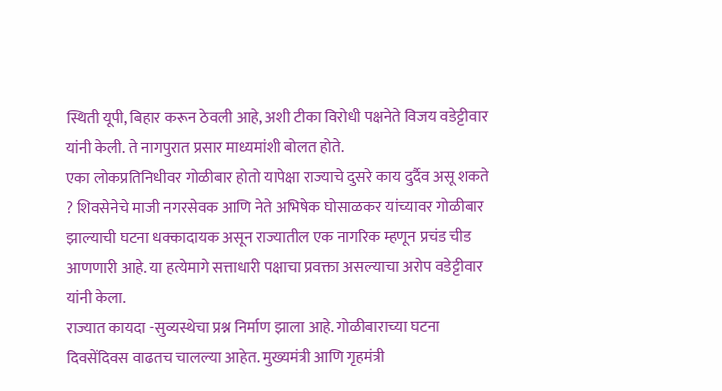स्थिती यूपी, बिहार करून ठेवली आहे, अशी टीका विरोधी पक्षनेते विजय वडेट्टीवार यांनी केली. ते नागपुरात प्रसार माध्यमांशी बोलत होते.
एका लोकप्रतिनिधीवर गोळीबार होतो यापेक्षा राज्याचे दुसरे काय दुर्दैव असू शकते ? शिवसेनेचे माजी नगरसेवक आणि नेते अभिषेक घोसाळकर यांच्यावर गोळीबार झाल्याची घटना धक्कादायक असून राज्यातील एक नागरिक म्हणून प्रचंड चीड आणणारी आहे. या हत्येमागे सत्ताधारी पक्षाचा प्रवक्ता असल्याचा अरोप वडेट्टीवार यांनी केला.
राज्यात कायदा -सुव्यस्थेचा प्रश्न निर्माण झाला आहे. गोळीबाराच्या घटना दिवसेंदिवस वाढतच चालल्या आहेत. मुख्यमंत्री आणि गृहमंत्री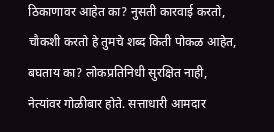ठिकाणावर आहेत का? नुसती कारवाई करतो, चौकशी करतो हे तुमचे शब्द किती पोकळ आहेत, बघताय का? लोकप्रतिनिधी सुरक्षित नाही, नेत्यांवर गोळीबार होते. सत्ताधारी आमदार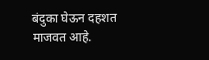बंदुका घेऊन दहशत माजवत आहे.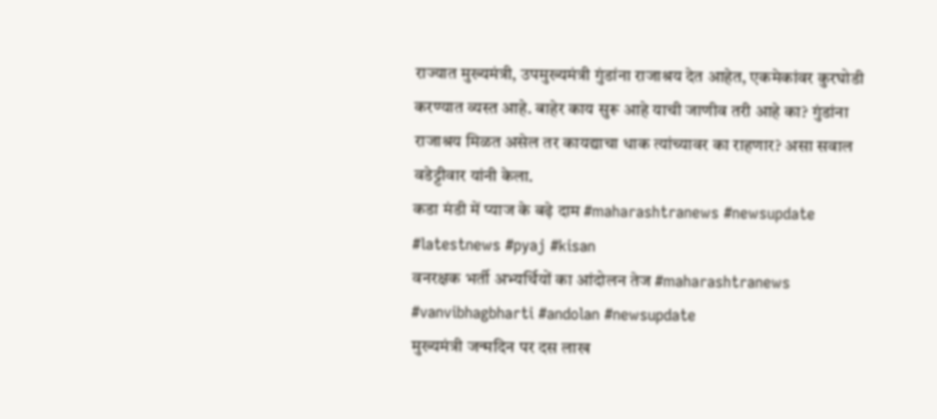राज्यात मुख्यमंत्री, उपमुख्यमंत्री गुंडांना राजाश्रय देत आहेत, एकमेकांवर कुरघोडी करण्यात व्यस्त आहे. बाहेर काय सुरू आहे याची जाणीव तरी आहे का? गुंडांना राजाश्रय मिळत असेल तर कायद्याचा धाक त्यांच्यावर का राहणार? असा सवाल वडेट्टीवार यांनी केला.
कडा मंडी में प्याज के बढ़े दाम #maharashtranews #newsupdate #latestnews #pyaj #kisan
वनरक्षक भर्ती अभ्यर्थियों का आंदोलन तेज #maharashtranews #vanvibhagbharti #andolan #newsupdate
मुख्यमंत्री जन्मदिन पर दस लाख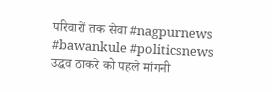परिवारों तक सेवा #nagpurnews #bawankule #politicsnews
उद्धव ठाकरे को पहले मांगनी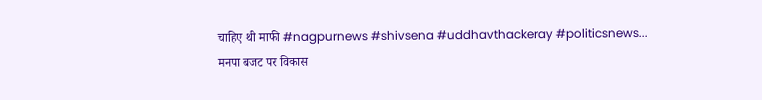चाहिए थी माफी #nagpurnews #shivsena #uddhavthackeray #politicsnews...
मनपा बजट पर विकास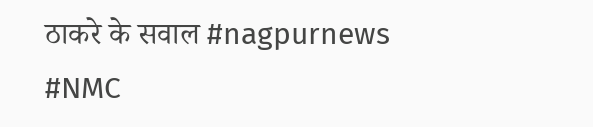ठाकरे के सवाल #nagpurnews #NMC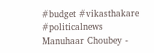#budget #vikasthakare #politicalnews
Manuhaar Choubey -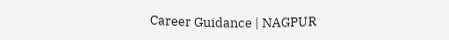Career Guidance | NAGPUR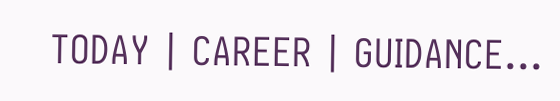TODAY | CAREER | GUIDANCE...